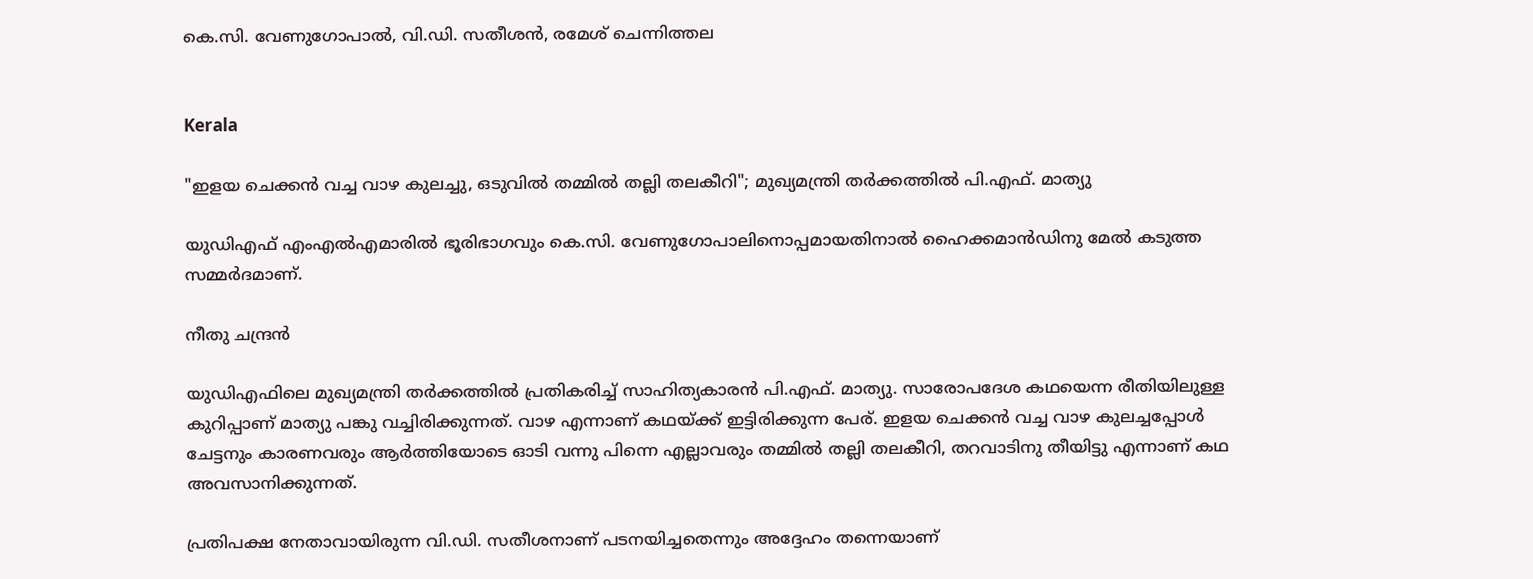കെ.സി. വേണുഗോപാൽ, വി.ഡി. സതീശൻ, രമേശ് ചെന്നിത്തല


Kerala

"ഇളയ ചെക്കൻ വച്ച വാഴ കുലച്ചു, ഒടുവിൽ തമ്മിൽ തല്ലി തലകീറി"; മുഖ്യമന്ത്രി തർക്കത്തിൽ പി.എഫ്. മാത്യു

യുഡിഎഫ് എംഎൽഎമാരിൽ ഭൂരിഭാഗവും കെ.സി. വേണുഗോപാലിനൊപ്പമായതിനാൽ ഹൈക്കമാൻഡിനു മേൽ കടുത്ത സമ്മർദമാണ്.

നീതു ചന്ദ്രൻ

യുഡിഎഫിലെ മുഖ്യമന്ത്രി തർക്കത്തിൽ പ്രതികരിച്ച് സാഹിത്യകാരൻ പി.എഫ്. മാത്യു. സാരോപദേശ കഥയെന്ന രീതിയിലുള്ള കുറിപ്പാണ് മാത്യു പങ്കു വച്ചിരിക്കുന്നത്. വാഴ എന്നാണ് കഥയ്ക്ക് ഇട്ടിരിക്കുന്ന പേര്. ഇളയ ചെക്കൻ വച്ച വാഴ കുലച്ചപ്പോൾ ചേട്ടനും കാരണവരും ആർത്തിയോടെ ഓടി വന്നു പിന്നെ എല്ലാവരും തമ്മിൽ തല്ലി തലകീറി, തറവാടിനു തീയിട്ടു എന്നാണ് കഥ അവസാനിക്കുന്നത്.

പ്രതിപക്ഷ നേതാവായിരുന്ന വി.ഡി. സതീശനാണ് പടനയിച്ചതെന്നും അദ്ദേഹം തന്നെയാണ്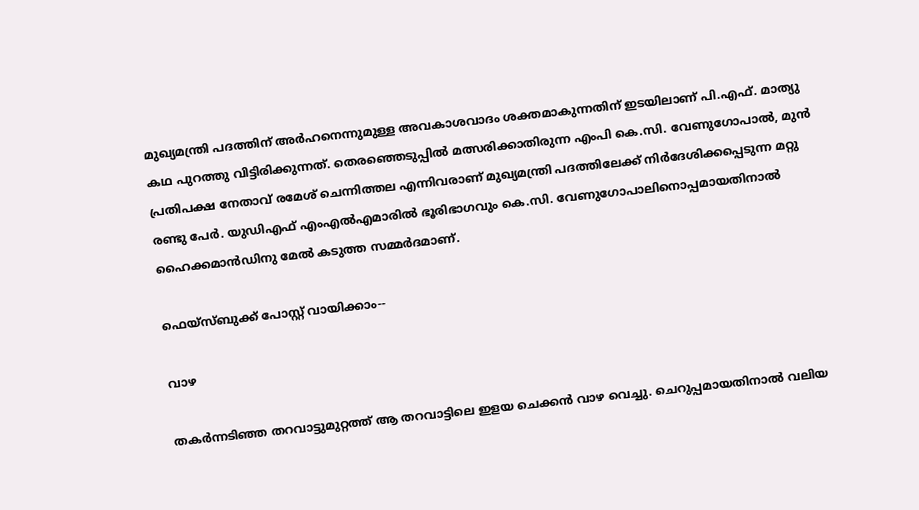മുഖ്യമന്ത്രി പദത്തിന് അർഹനെന്നുമുള്ള അവകാശവാദം ശക്തമാകുന്നതിന് ഇടയിലാണ് പി.എഫ്. മാത്യു കഥ പുറത്തു വിട്ടിരിക്കുന്നത്. തെരഞ്ഞെടുപ്പിൽ മത്സരിക്കാതിരുന്ന എംപി കെ.സി. വേണുഗോപാൽ, മുൻ പ്രതിപക്ഷ നേതാവ് രമേശ് ചെന്നിത്തല എന്നിവരാണ് മുഖ്യമന്ത്രി പദത്തിലേക്ക് നിർദേശിക്കപ്പെടുന്ന മറ്റു രണ്ടു പേർ. യുഡിഎഫ് എംഎൽഎമാരിൽ ഭൂരിഭാഗവും കെ.സി. വേണുഗോപാലിനൊപ്പമായതിനാൽ ഹൈക്കമാൻഡിനു മേൽ കടുത്ത സമ്മർദമാണ്.

ഫെയ്സ്ബുക്ക് പോസ്റ്റ് വായിക്കാം--

വാഴ

തകർന്നടിഞ്ഞ തറവാട്ടുമുറ്റത്ത് ആ തറവാട്ടിലെ ഇളയ ചെക്കൻ വാഴ വെച്ചു. ചെറുപ്പമായതിനാൽ വലിയ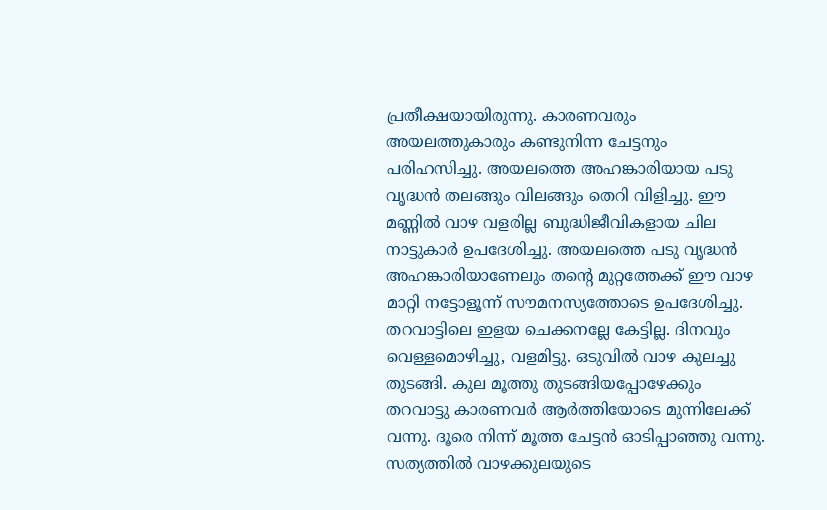പ്രതീക്ഷയായിരുന്നു. കാരണവരും അയലത്തുകാരും കണ്ടുനിന്ന ചേട്ടനും പരിഹസിച്ചു. അയലത്തെ അഹങ്കാരിയായ പടു വൃദ്ധൻ തലങ്ങും വിലങ്ങും തെറി വിളിച്ചു. ഈ മണ്ണിൽ വാഴ വളരില്ല ബുദ്ധിജീവികളായ ചില നാട്ടുകാർ ഉപദേശിച്ചു. അയലത്തെ പടു വൃദ്ധൻ അഹങ്കാരിയാണേലും തൻ്റെ മുറ്റത്തേക്ക് ഈ വാഴ മാറ്റി നട്ടോളൂന്ന് സൗമനസ്യത്തോടെ ഉപദേശിച്ചു. തറവാട്ടിലെ ഇളയ ചെക്കനല്ലേ കേട്ടില്ല. ദിനവും വെള്ളമൊഴിച്ചു, വളമിട്ടു. ഒടുവിൽ വാഴ കുലച്ചു തുടങ്ങി. കുല മൂത്തു തുടങ്ങിയപ്പോഴേക്കും തറവാട്ടു കാരണവർ ആർത്തിയോടെ മുന്നിലേക്ക് വന്നു. ദൂരെ നിന്ന് മൂത്ത ചേട്ടൻ ഓടിപ്പാഞ്ഞു വന്നു. സത്യത്തിൽ വാഴക്കുലയുടെ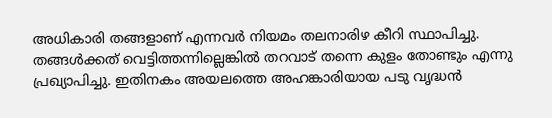അധികാരി തങ്ങളാണ് എന്നവർ നിയമം തലനാരിഴ കീറി സ്ഥാപിച്ചു. തങ്ങൾക്കത് വെട്ടിത്തന്നില്ലെങ്കിൽ തറവാട് തന്നെ കുളം തോണ്ടും എന്നു പ്രഖ്യാപിച്ചു. ഇതിനകം അയലത്തെ അഹങ്കാരിയായ പടു വൃദ്ധൻ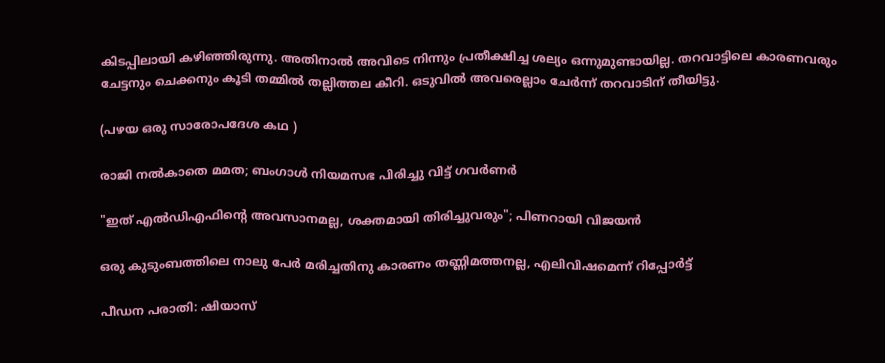കിടപ്പിലായി കഴിഞ്ഞിരുന്നു. അതിനാൽ അവിടെ നിന്നും പ്രതീക്ഷിച്ച ശല്യം ഒന്നുമുണ്ടായില്ല. തറവാട്ടിലെ കാരണവരും ചേട്ടനും ചെക്കനും കൂടി തമ്മിൽ തല്ലിത്തല കീറി. ഒടുവിൽ അവരെല്ലാം ചേർന്ന് തറവാടിന് തീയിട്ടു.

(പഴയ ഒരു സാരോപദേശ കഥ )

രാജി നൽകാതെ മമത; ബംഗാൾ നിയമസഭ പിരിച്ചു വിട്ട് ഗവർണർ

"ഇത് എല്‍ഡിഎഫിന്‍റെ അവസാനമല്ല, ശക്തമായി തിരിച്ചുവരും"; പിണറായി വിജയൻ

ഒരു കുടുംബത്തിലെ നാലു പേർ മരിച്ചതിനു കാരണം തണ്ണിമത്തനല്ല, എലിവിഷമെന്ന് റിപ്പോർട്ട്

പീഡന പരാതി: ഷിയാസ്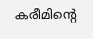കരീമിന്‍റെ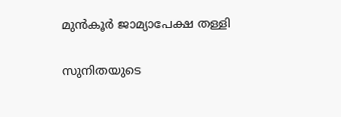മുൻകൂർ ജാമ്യാപേക്ഷ തള്ളി

സുനിതയുടെ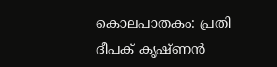കൊലപാതകം: പ്രതി ദീപക് കൃഷ്ണൻ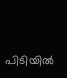പിടിയിൽ